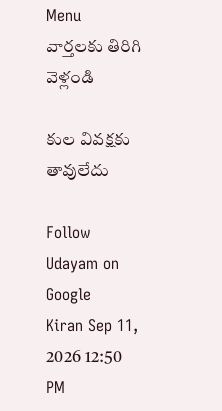Menu
వార్తలకు తిరిగి వెళ్లండి

కుల వివక్షకు తావులేదు

Follow Udayam on Google
Kiran Sep 11, 2026 12:50 PM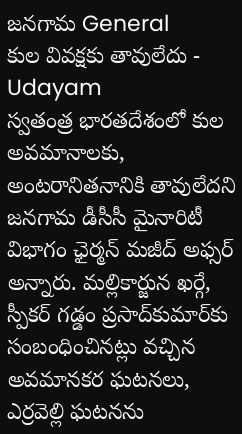జనగామ General
కుల వివక్షకు తావులేదు - Udayam
స్వతంత్ర భారతదేశంలో కుల అవమానాలకు, అంటరానితనానికి తావులేదని జనగామ డీసీసీ మైనారిటీ విభాగం ఛైర్మన్ మజీద్ అఫ్సర్ అన్నారు. మల్లికార్జున ఖర్గే, స్పీకర్ గడ్డం ప్రసాద్‌కుమార్‌కు సంబంధించినట్లు వచ్చిన అవమానకర ఘటనలు, ఎర్రవెల్లి ఘటనను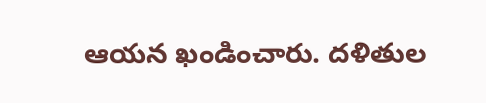ఆయన ఖండించారు. దళితుల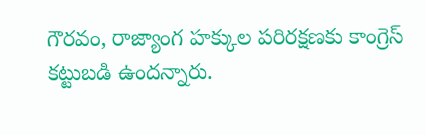గౌరవం, రాజ్యాంగ హక్కుల పరిరక్షణకు కాంగ్రెస్‌ కట్టుబడి ఉందన్నారు.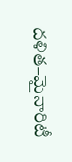దళిత–మైనారిటీ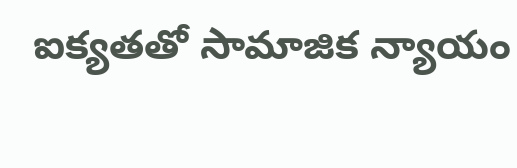ఐక్యతతో సామాజిక న్యాయం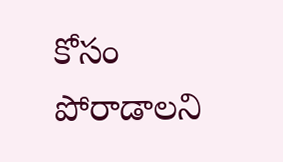కోసం పోరాడాలని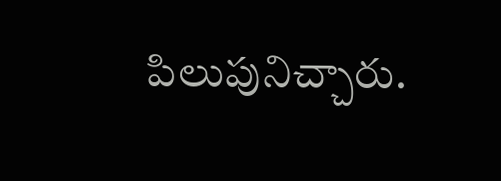పిలుపునిచ్చారు.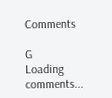Comments

G
Loading comments...